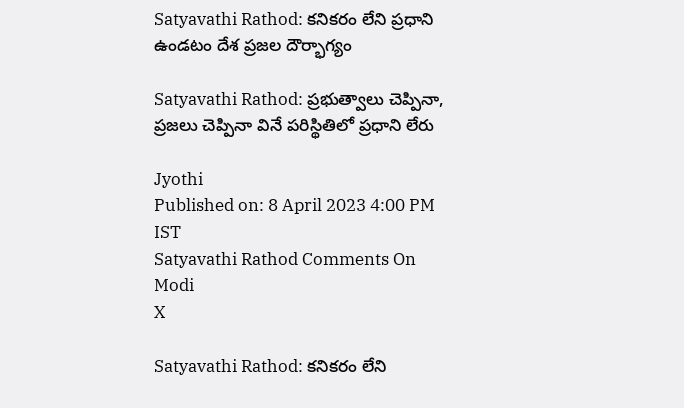Satyavathi Rathod: కనికరం లేని ప్రధాని ఉండటం దేశ ప్రజల దౌర్భాగ్యం

Satyavathi Rathod: ప్రభుత్వాలు చెప్పినా, ప్రజలు చెప్పినా వినే పరిస్థితిలో ప్రధాని లేరు

Jyothi
Published on: 8 April 2023 4:00 PM IST
Satyavathi Rathod Comments On Modi
X

Satyavathi Rathod: కనికరం లేని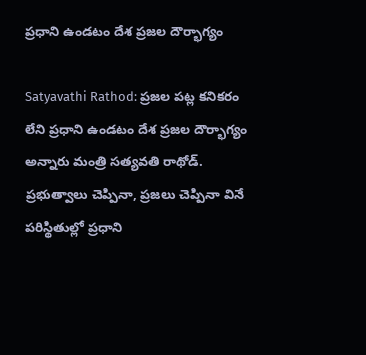ప్రధాని ఉండటం దేశ ప్రజల దౌర్భాగ్యం

Satyavathi Rathod: ప్రజల పట్ల కనికరం లేని ప్రధాని ఉండటం దేశ ప్రజల దౌర్భాగ్యం అన్నారు మంత్రి సత్యవతి రాథోడ్. ప్రభుత్వాలు చెప్పినా, ప్రజలు చెప్పినా వినే పరిస్థితుల్లో ప్రధాని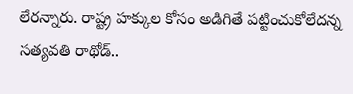లేరన్నారు. రాష్ట్ర హక్కుల కోసం అడిగితే పట్టించుకోలేదన్న సత్యవతి రాథోడ్..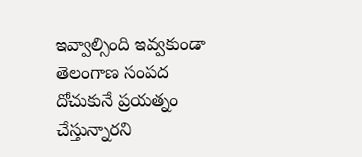ఇవ్వాల్సింది ఇవ్వకుండా తెలంగాణ సంపద దోచుకునే ప్రయత్నం చేస్తున్నారని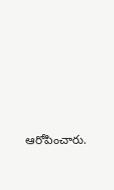ఆరోపించారు.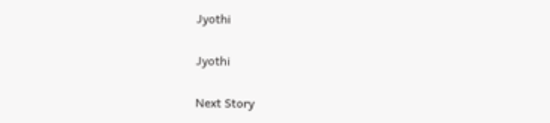Jyothi

Jyothi

Next Story